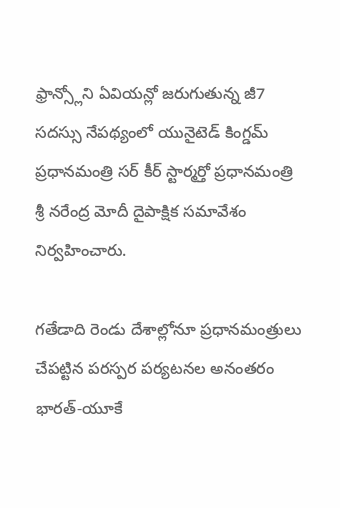ఫ్రాన్స్లోని ఏవియన్లో జరుగుతున్న జీ7 సదస్సు నేపథ్యంలో యునైటెడ్ కింగ్డమ్ ప్రధానమంత్రి సర్ కీర్ స్టార్మర్తో ప్రధానమంత్రి శ్రీ నరేంద్ర మోదీ దైపాక్షిక సమావేశం నిర్వహించారు.

గతేడాది రెండు దేశాల్లోనూ ప్రధానమంత్రులు చేపట్టిన పరస్పర పర్యటనల అనంతరం భారత్-యూకే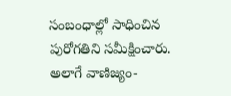సంబంధాల్లో సాధించిన పురోగతిని సమీక్షించారు. అలాగే వాణిజ్యం-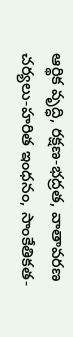ఆర్థిక వృద్ధి, రక్షణ-భద్రత, వాతావరణ చర్యలు-హరిత ఇంధనం, సాంకేతికత-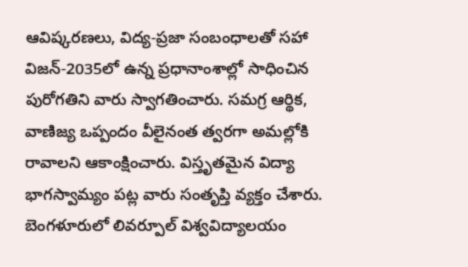ఆవిష్కరణలు, విద్య-ప్రజా సంబంధాలతో సహా విజన్-2035లో ఉన్న ప్రధానాంశాల్లో సాధించిన పురోగతిని వారు స్వాగతించారు. సమగ్ర ఆర్థిక, వాణిజ్య ఒప్పందం వీలైనంత త్వరగా అమల్లోకి రావాలని ఆకాంక్షించారు. విస్తృతమైన విద్యా భాగస్వామ్యం పట్ల వారు సంతృప్తి వ్యక్తం చేశారు. బెంగళూరులో లివర్పూల్ విశ్వవిద్యాలయం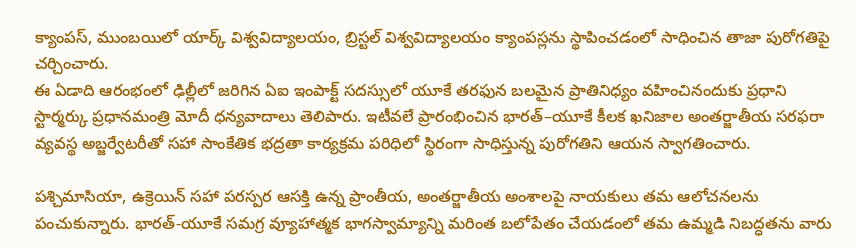క్యాంపస్, ముంబయిలో యార్క్ విశ్వవిద్యాలయం, బ్రిస్టల్ విశ్వవిద్యాలయం క్యాంపస్లను స్థాపించడంలో సాధించిన తాజా పురోగతిపై చర్చించారు.
ఈ ఏడాది ఆరంభంలో ఢిల్లీలో జరిగిన ఏఐ ఇంపాక్ట్ సదస్సులో యూకే తరఫున బలమైన ప్రాతినిధ్యం వహించినందుకు ప్రధాని స్టార్మర్కు ప్రధానమంత్రి మోదీ ధన్యవాదాలు తెలిపారు. ఇటీవలే ప్రారంభించిన భారత్–యూకే కీలక ఖనిజాల అంతర్జాతీయ సరఫరా వ్యవస్థ అబ్జర్వేటరీతో సహా సాంకేతిక భద్రతా కార్యక్రమ పరిధిలో స్థిరంగా సాధిస్తున్న పురోగతిని ఆయన స్వాగతించారు.

పశ్చిమాసియా, ఉక్రెయిన్ సహా పరస్పర ఆసక్తి ఉన్న ప్రాంతీయ, అంతర్జాతీయ అంశాలపై నాయకులు తమ ఆలోచనలను పంచుకున్నారు. భారత్-యూకే సమగ్ర వ్యూహాత్మక భాగస్వామ్యాన్ని మరింత బలోపేతం చేయడంలో తమ ఉమ్మడి నిబద్ధతను వారు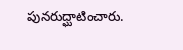పునరుద్ఘాటించారు.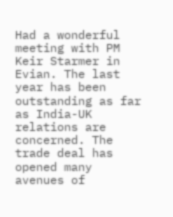Had a wonderful meeting with PM Keir Starmer in Evian. The last year has been outstanding as far as India-UK relations are concerned. The trade deal has opened many avenues of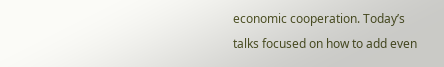economic cooperation. Today’s talks focused on how to add even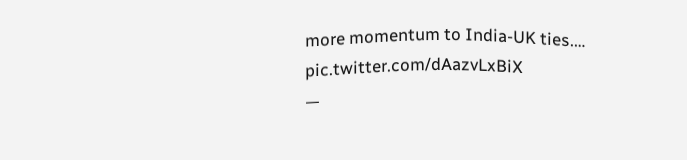more momentum to India-UK ties.… pic.twitter.com/dAazvLxBiX
—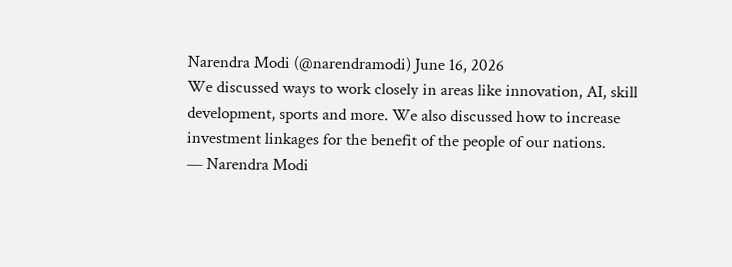Narendra Modi (@narendramodi) June 16, 2026
We discussed ways to work closely in areas like innovation, AI, skill development, sports and more. We also discussed how to increase investment linkages for the benefit of the people of our nations.
— Narendra Modi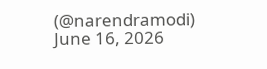(@narendramodi) June 16, 2026